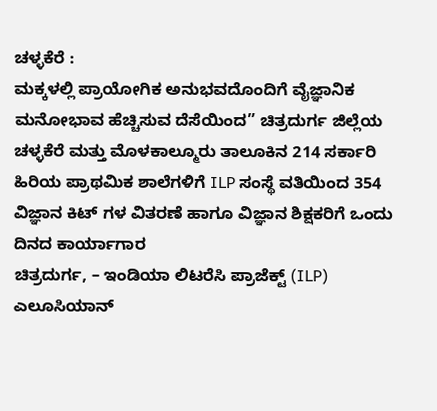ಚಳ್ಳಕೆರೆ :
ಮಕ್ಕಳಲ್ಲಿ ಪ್ರಾಯೋಗಿಕ ಅನುಭವದೊಂದಿಗೆ ವೈಜ್ಞಾನಿಕ ಮನೋಭಾವ ಹೆಚ್ಚಿಸುವ ದೆಸೆಯಿಂದ” ಚಿತ್ರದುರ್ಗ ಜಿಲ್ಲೆಯ ಚಳ್ಳಕೆರೆ ಮತ್ತು ಮೊಳಕಾಲ್ಮೂರು ತಾಲೂಕಿನ 214 ಸರ್ಕಾರಿ ಹಿರಿಯ ಪ್ರಾಥಮಿಕ ಶಾಲೆಗಳಿಗೆ ILP ಸಂಸ್ಥೆ ವತಿಯಿಂದ 354 ವಿಜ್ಞಾನ ಕಿಟ್ ಗಳ ವಿತರಣೆ ಹಾಗೂ ವಿಜ್ಞಾನ ಶಿಕ್ಷಕರಿಗೆ ಒಂದು ದಿನದ ಕಾರ್ಯಾಗಾರ
ಚಿತ್ರದುರ್ಗ, – ಇಂಡಿಯಾ ಲಿಟರೆಸಿ ಪ್ರಾಜೆಕ್ಟ್ (ILP) ಎಲೂಸಿಯಾನ್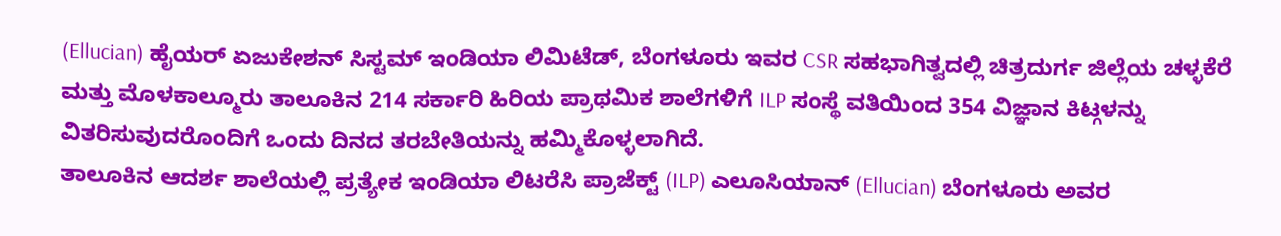(Ellucian) ಹೈಯರ್ ಏಜುಕೇಶನ್ ಸಿಸ್ಟಮ್ ಇಂಡಿಯಾ ಲಿಮಿಟೆಡ್, ಬೆಂಗಳೂರು ಇವರ CSR ಸಹಭಾಗಿತ್ವದಲ್ಲಿ ಚಿತ್ರದುರ್ಗ ಜಿಲ್ಲೆಯ ಚಳ್ಳಕೆರೆ ಮತ್ತು ಮೊಳಕಾಲ್ಮೂರು ತಾಲೂಕಿನ 214 ಸರ್ಕಾರಿ ಹಿರಿಯ ಪ್ರಾಥಮಿಕ ಶಾಲೆಗಳಿಗೆ ILP ಸಂಸ್ಥೆ ವತಿಯಿಂದ 354 ವಿಜ್ಞಾನ ಕಿಟ್ಗಳನ್ನು ವಿತರಿಸುವುದರೊಂದಿಗೆ ಒಂದು ದಿನದ ತರಬೇತಿಯನ್ನು ಹಮ್ಮಿಕೊಳ್ಳಲಾಗಿದೆ.
ತಾಲೂಕಿನ ಆದರ್ಶ ಶಾಲೆಯಲ್ಲಿ ಪ್ರತ್ಯೇಕ ಇಂಡಿಯಾ ಲಿಟರೆಸಿ ಪ್ರಾಜೆಕ್ಟ್ (ILP) ಎಲೂಸಿಯಾನ್ (Ellucian) ಬೆಂಗಳೂರು ಅವರ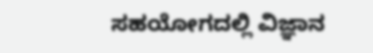ಸಹಯೋಗದಲ್ಲಿ ವಿಜ್ಞಾನ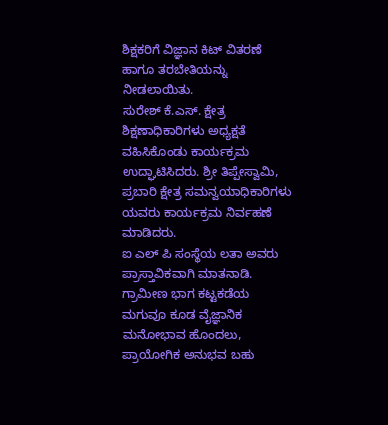ಶಿಕ್ಷಕರಿಗೆ ವಿಜ್ಞಾನ ಕಿಟ್ ವಿತರಣೆ ಹಾಗೂ ತರಬೇತಿಯನ್ನು ನೀಡಲಾಯಿತು.
ಸುರೇಶ್ ಕೆ.ಎಸ್. ಕ್ಷೇತ್ರ ಶಿಕ್ಷಣಾಧಿಕಾರಿಗಳು ಅಧ್ಯಕ್ಷತೆ ವಹಿಸಿಕೊಂಡು ಕಾರ್ಯಕ್ರಮ ಉದ್ಘಾಟಿಸಿದರು. ಶ್ರೀ ತಿಪ್ಪೇಸ್ವಾಮಿ, ಪ್ರಬಾರಿ ಕ್ಷೇತ್ರ ಸಮನ್ವಯಾಧಿಕಾರಿಗಳು ಯವರು ಕಾರ್ಯಕ್ರಮ ನಿರ್ವಹಣೆ ಮಾಡಿದರು.
ಐ ಎಲ್ ಪಿ ಸಂಸ್ಥೆಯ ಲತಾ ಅವರು ಪ್ರಾಸ್ತಾವಿಕವಾಗಿ ಮಾತನಾಡಿ. ಗ್ರಾಮೀಣ ಭಾಗ ಕಟ್ಟಕಡೆಯ ಮಗುವೂ ಕೂಡ ವೈಜ್ಞಾನಿಕ ಮನೋಭಾವ ಹೊಂದಲು, ಪ್ರಾಯೋಗಿಕ ಅನುಭವ ಬಹು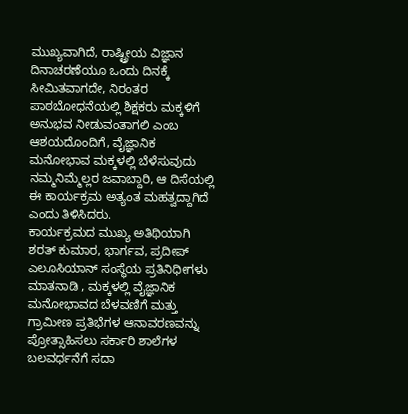ಮುಖ್ಯವಾಗಿದೆ, ರಾಷ್ಟ್ರೀಯ ವಿಜ್ಞಾನ ದಿನಾಚರಣೆಯೂ ಒಂದು ದಿನಕ್ಕೆ ಸೀಮಿತವಾಗದೇ, ನಿರಂತರ ಪಾಠಬೋಧನೆಯಲ್ಲಿ ಶಿಕ್ಷಕರು ಮಕ್ಕಳಿಗೆ ಅನುಭವ ನೀಡುವಂತಾಗಲಿ ಎಂಬ ಆಶಯದೊಂದಿಗೆ, ವೈಜ್ಞಾನಿಕ ಮನೋಭಾವ ಮಕ್ಕಳಲ್ಲಿ ಬೆಳೆಸುವುದು ನಮ್ಮನಿಮ್ಮೆಲ್ಲರ ಜವಾಬ್ದಾರಿ, ಆ ದಿಸೆಯಲ್ಲಿ ಈ ಕಾರ್ಯಕ್ರಮ ಅತ್ಯಂತ ಮಹತ್ವದ್ದಾಗಿದೆ ಎಂದು ತಿಳಿಸಿದರು.
ಕಾರ್ಯಕ್ರಮದ ಮುಖ್ಯ ಅತಿಥಿಯಾಗಿ ಶರತ್ ಕುಮಾರ, ಭಾರ್ಗವ, ಪ್ರದೀಪ್ ಎಲೂಸಿಯಾನ್ ಸಂಸ್ಥೆಯ ಪ್ರತಿನಿಧೀಗಳು ಮಾತನಾಡಿ , ಮಕ್ಕಳಲ್ಲಿ ವೈಜ್ಞಾನಿಕ ಮನೋಭಾವದ ಬೆಳವಣಿಗೆ ಮತ್ತು ಗ್ರಾಮೀಣ ಪ್ರತಿಭೆಗಳ ಆನಾವರಣವನ್ನು ಪ್ರೋತ್ಸಾಹಿಸಲು ಸರ್ಕಾರಿ ಶಾಲೆಗಳ ಬಲವರ್ಧನೆಗೆ ಸದಾ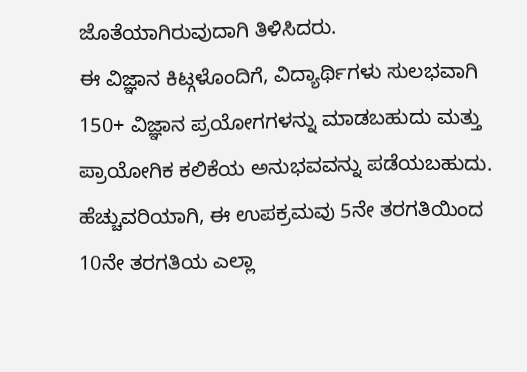ಜೊತೆಯಾಗಿರುವುದಾಗಿ ತಿಳಿಸಿದರು.
ಈ ವಿಜ್ಞಾನ ಕಿಟ್ಗಳೊಂದಿಗೆ, ವಿದ್ಯಾರ್ಥಿಗಳು ಸುಲಭವಾಗಿ 150+ ವಿಜ್ಞಾನ ಪ್ರಯೋಗಗಳನ್ನು ಮಾಡಬಹುದು ಮತ್ತು ಪ್ರಾಯೋಗಿಕ ಕಲಿಕೆಯ ಅನುಭವವನ್ನು ಪಡೆಯಬಹುದು. ಹೆಚ್ಚುವರಿಯಾಗಿ, ಈ ಉಪಕ್ರಮವು 5ನೇ ತರಗತಿಯಿಂದ 10ನೇ ತರಗತಿಯ ಎಲ್ಲಾ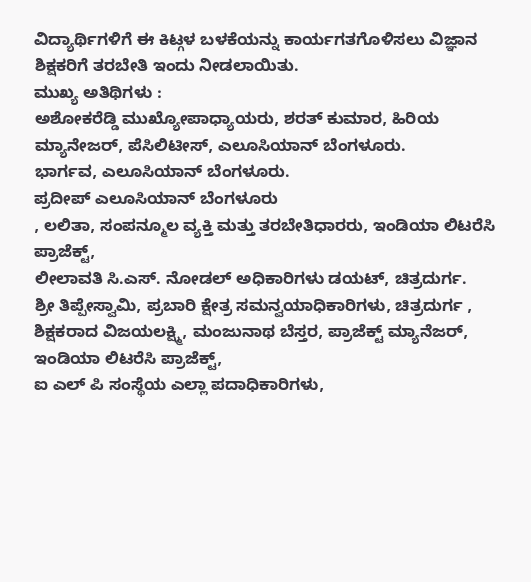ವಿದ್ಯಾರ್ಥಿಗಳಿಗೆ ಈ ಕಿಟ್ಗಳ ಬಳಕೆಯನ್ನು ಕಾರ್ಯಗತಗೊಳಿಸಲು ವಿಜ್ಞಾನ ಶಿಕ್ಷಕರಿಗೆ ತರಬೇತಿ ಇಂದು ನೀಡಲಾಯಿತು.
ಮುಖ್ಯ ಅತಿಥಿಗಳು :
ಅಶೋಕರೆಡ್ಡಿ ಮುಖ್ಯೋಪಾಧ್ಯಾಯರು, ಶರತ್ ಕುಮಾರ, ಹಿರಿಯ ಮ್ಯಾನೇಜರ್, ಪೆಸಿಲಿಟೀಸ್, ಎಲೂಸಿಯಾನ್ ಬೆಂಗಳೂರು.
ಭಾರ್ಗವ, ಎಲೂಸಿಯಾನ್ ಬೆಂಗಳೂರು.
ಪ್ರದೀಪ್ ಎಲೂಸಿಯಾನ್ ಬೆಂಗಳೂರು
, ಲಲಿತಾ, ಸಂಪನ್ಮೂಲ ವ್ಯಕ್ತಿ ಮತ್ತು ತರಬೇತಿಧಾರರು, ಇಂಡಿಯಾ ಲಿಟರೆಸಿ ಪ್ರಾಜೆಕ್ಟ್,
ಲೀಲಾವತಿ ಸಿ.ಎಸ್. ನೋಡಲ್ ಅಧಿಕಾರಿಗಳು ಡಯಟ್, ಚಿತ್ರದುರ್ಗ.
ಶ್ರೀ ತಿಪ್ಪೇಸ್ವಾಮಿ, ಪ್ರಬಾರಿ ಕ್ಷೇತ್ರ ಸಮನ್ವಯಾಧಿಕಾರಿಗಳು, ಚಿತ್ರದುರ್ಗ , ಶಿಕ್ಷಕರಾದ ವಿಜಯಲಕ್ಷ್ಮಿ, ಮಂಜುನಾಥ ಬೆಸ್ತರ, ಪ್ರಾಜೆಕ್ಟ್ ಮ್ಯಾನೆಜರ್, ಇಂಡಿಯಾ ಲಿಟರೆಸಿ ಪ್ರಾಜೆಕ್ಟ್,
ಐ ಎಲ್ ಪಿ ಸಂಸ್ಥೆಯ ಎಲ್ಲಾ ಪದಾಧಿಕಾರಿಗಳು,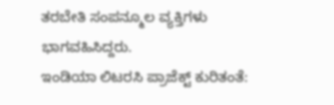ತರಬೇತಿ ಸಂಪನ್ಮೂಲ ವ್ಯಕ್ತಿಗಳು ಭಾಗವಹಿಸಿದ್ದರು.
ಇಂಡಿಯಾ ಲಿಟರಸಿ ಪ್ರಾಜೆಕ್ಟ್ ಕುರಿತಂತೆ: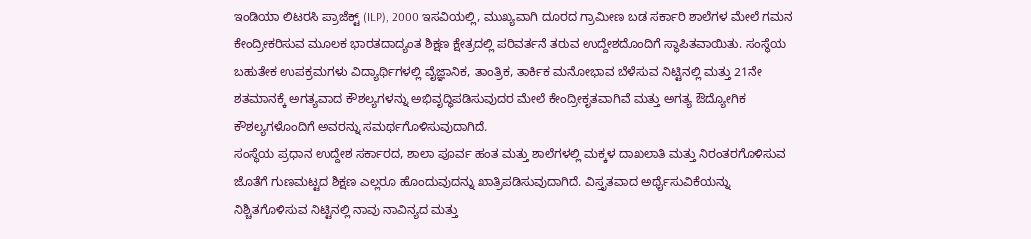ಇಂಡಿಯಾ ಲಿಟರಸಿ ಪ್ರಾಜೆಕ್ಟ್ (ILP), 2000 ಇಸವಿಯಲ್ಲಿ, ಮುಖ್ಯವಾಗಿ ದೂರದ ಗ್ರಾಮೀಣ ಬಡ ಸರ್ಕಾರಿ ಶಾಲೆಗಳ ಮೇಲೆ ಗಮನ ಕೇಂದ್ರೀಕರಿಸುವ ಮೂಲಕ ಭಾರತದಾದ್ಯಂತ ಶಿಕ್ಷಣ ಕ್ಷೇತ್ರದಲ್ಲಿ ಪರಿವರ್ತನೆ ತರುವ ಉದ್ದೇಶದೊಂದಿಗೆ ಸ್ಥಾಪಿತವಾಯಿತು. ಸಂಸ್ಥೆಯ ಬಹುತೇಕ ಉಪಕ್ರಮಗಳು ವಿದ್ಯಾರ್ಥಿಗಳಲ್ಲಿ ವೈಜ್ಞಾನಿಕ, ತಾಂತ್ರಿಕ, ತಾರ್ಕಿಕ ಮನೋಭಾವ ಬೆಳೆಸುವ ನಿಟ್ಟಿನಲ್ಲಿ ಮತ್ತು 21ನೇ ಶತಮಾನಕ್ಕೆ ಅಗತ್ಯವಾದ ಕೌಶಲ್ಯಗಳನ್ನು ಅಭಿವೃದ್ಧಿಪಡಿಸುವುದರ ಮೇಲೆ ಕೇಂದ್ರೀಕೃತವಾಗಿವೆ ಮತ್ತು ಅಗತ್ಯ ಔದ್ಯೋಗಿಕ ಕೌಶಲ್ಯಗಳೊಂದಿಗೆ ಅವರನ್ನು ಸಮರ್ಥಗೊಳಿಸುವುದಾಗಿದೆ.
ಸಂಸ್ಥೆಯ ಪ್ರಧಾನ ಉದ್ದೇಶ ಸರ್ಕಾರದ, ಶಾಲಾ ಪೂರ್ವ ಹಂತ ಮತ್ತು ಶಾಲೆಗಳಲ್ಲಿ ಮಕ್ಕಳ ದಾಖಲಾತಿ ಮತ್ತು ನಿರಂತರಗೊಳಿಸುವ ಜೊತೆಗೆ ಗುಣಮಟ್ಟದ ಶಿಕ್ಷಣ ಎಲ್ಲರೂ ಹೊಂದುವುದನ್ನು ಖಾತ್ರಿಪಡಿಸುವುದಾಗಿದೆ. ವಿಸ್ತೃತವಾದ ಅರ್ಥೈಸುವಿಕೆಯನ್ನು ನಿಶ್ಚಿತಗೊಳಿಸುವ ನಿಟ್ಟಿನಲ್ಲಿ ನಾವು ನಾವಿನ್ಯದ ಮತ್ತು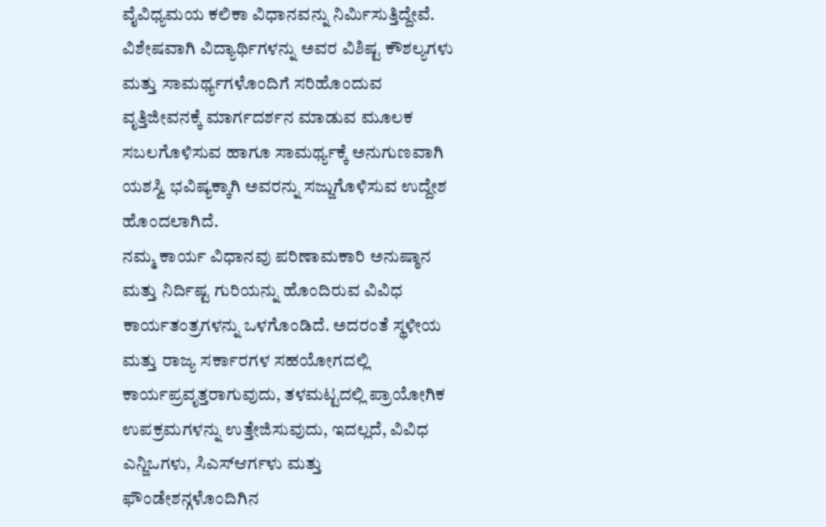ವೈವಿಧ್ಯಮಯ ಕಲಿಕಾ ವಿಧಾನವನ್ನು ನಿರ್ಮಿಸುತ್ತಿದ್ದೇವೆ. ವಿಶೇಷವಾಗಿ ವಿದ್ಯಾರ್ಥಿಗಳನ್ನು ಅವರ ವಿಶಿಷ್ಟ ಕೌಶಲ್ಯಗಳು ಮತ್ತು ಸಾಮರ್ಥ್ಯಗಳೊಂದಿಗೆ ಸರಿಹೊಂದುವ ವೃತ್ತಿಜೀವನಕ್ಕೆ ಮಾರ್ಗದರ್ಶನ ಮಾಡುವ ಮೂಲಕ ಸಬಲಗೊಳಿಸುವ ಹಾಗೂ ಸಾಮರ್ಥ್ಯಕ್ಕೆ ಅನುಗುಣವಾಗಿ ಯಶಸ್ವಿ ಭವಿಷ್ಯಕ್ಕಾಗಿ ಅವರನ್ನು ಸಜ್ಜುಗೊಳಿಸುವ ಉದ್ದೇಶ ಹೊಂದಲಾಗಿದೆ.
ನಮ್ಮ ಕಾರ್ಯ ವಿಧಾನವು ಪರಿಣಾಮಕಾರಿ ಅನುಷ್ಠಾನ ಮತ್ತು ನಿರ್ದಿಷ್ಟ ಗುರಿಯನ್ನು ಹೊಂದಿರುವ ವಿವಿಧ ಕಾರ್ಯತಂತ್ರಗಳನ್ನು ಒಳಗೊಂಡಿದೆ. ಅದರಂತೆ ಸ್ಥಳೀಯ ಮತ್ತು ರಾಜ್ಯ ಸರ್ಕಾರಗಳ ಸಹಯೋಗದಲ್ಲಿ ಕಾರ್ಯಪ್ರವೃತ್ತರಾಗುವುದು, ತಳಮಟ್ಟದಲ್ಲಿ ಪ್ರಾಯೋಗಿಕ ಉಪಕ್ರಮಗಳನ್ನು ಉತ್ತೇಜಿಸುವುದು, ಇದಲ್ಲದೆ, ವಿವಿಧ ಎನ್ಜಿಒಗಳು, ಸಿಎಸ್ಆರ್ಗಳು ಮತ್ತು ಫೌಂಡೇಶನ್ಗಳೊಂದಿಗಿನ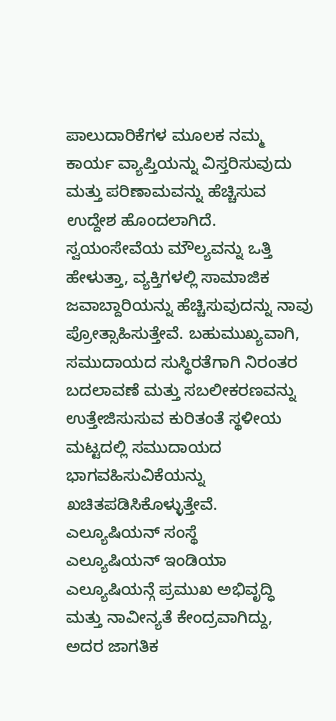ಪಾಲುದಾರಿಕೆಗಳ ಮೂಲಕ ನಮ್ಮ ಕಾರ್ಯ ವ್ಯಾಪ್ತಿಯನ್ನು ವಿಸ್ತರಿಸುವುದು ಮತ್ತು ಪರಿಣಾಮವನ್ನು ಹೆಚ್ಚಿಸುವ ಉದ್ದೇಶ ಹೊಂದಲಾಗಿದೆ. ಸ್ವಯಂಸೇವೆಯ ಮೌಲ್ಯವನ್ನು ಒತ್ತಿ ಹೇಳುತ್ತಾ, ವ್ಯಕ್ತಿಗಳಲ್ಲಿ ಸಾಮಾಜಿಕ ಜವಾಬ್ದಾರಿಯನ್ನು ಹೆಚ್ಚಿಸುವುದನ್ನು ನಾವು ಪ್ರೋತ್ಸಾಹಿಸುತ್ತೇವೆ. ಬಹುಮುಖ್ಯವಾಗಿ, ಸಮುದಾಯದ ಸುಸ್ಥಿರತೆಗಾಗಿ ನಿರಂತರ ಬದಲಾವಣೆ ಮತ್ತು ಸಬಲೀಕರಣವನ್ನು ಉತ್ತೇಜಿಸುಸುವ ಕುರಿತಂತೆ ಸ್ಥಳೀಯ ಮಟ್ಟದಲ್ಲಿ ಸಮುದಾಯದ ಭಾಗವಹಿಸುವಿಕೆಯನ್ನು ಖಚಿತಪಡಿಸಿಕೊಳ್ಳುತ್ತೇವೆ.
ಎಲ್ಯೂಷಿಯನ್ ಸಂಸ್ಥೆ
ಎಲ್ಯೂಷಿಯನ್ ಇಂಡಿಯಾ ಎಲ್ಯೂಷಿಯನ್ಗೆ ಪ್ರಮುಖ ಅಭಿವೃದ್ಧಿ ಮತ್ತು ನಾವೀನ್ಯತೆ ಕೇಂದ್ರವಾಗಿದ್ದು, ಅದರ ಜಾಗತಿಕ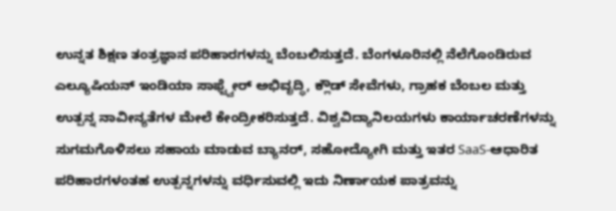ಉನ್ನತ ಶಿಕ್ಷಣ ತಂತ್ರಜ್ಞಾನ ಪರಿಹಾರಗಳನ್ನು ಬೆಂಬಲಿಸುತ್ತದೆ. ಬೆಂಗಳೂರಿನಲ್ಲಿ ನೆಲೆಗೊಂಡಿರುವ ಎಲ್ಯೂಷಿಯನ್ ಇಂಡಿಯಾ ಸಾಫ್ಟ್ವೇರ್ ಅಭಿವೃದ್ಧಿ, ಕ್ಲೌಡ್ ಸೇವೆಗಳು, ಗ್ರಾಹಕ ಬೆಂಬಲ ಮತ್ತು ಉತ್ಪನ್ನ ನಾವೀನ್ಯತೆಗಳ ಮೇಲೆ ಕೇಂದ್ರೀಕರಿಸುತ್ತದೆ. ವಿಶ್ವವಿದ್ಯಾನಿಲಯಗಳು ಕಾರ್ಯಾಚರಣೆಗಳನ್ನು ಸುಗಮಗೊಳಿಸಲು ಸಹಾಯ ಮಾಡುವ ಬ್ಯಾನರ್, ಸಹೋದ್ಯೋಗಿ ಮತ್ತು ಇತರ SaaS-ಆಧಾರಿತ ಪರಿಹಾರಗಳಂತಹ ಉತ್ಪನ್ನಗಳನ್ನು ವರ್ಧಿಸುವಲ್ಲಿ ಇದು ನಿರ್ಣಾಯಕ ಪಾತ್ರವನ್ನು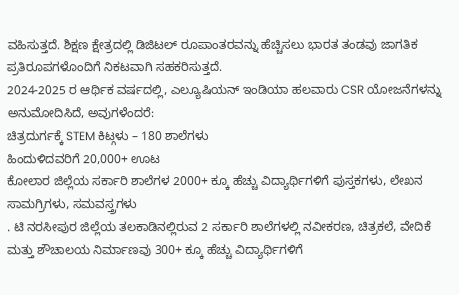ವಹಿಸುತ್ತದೆ. ಶಿಕ್ಷಣ ಕ್ಷೇತ್ರದಲ್ಲಿ ಡಿಜಿಟಲ್ ರೂಪಾಂತರವನ್ನು ಹೆಚ್ಚಿಸಲು ಭಾರತ ತಂಡವು ಜಾಗತಿಕ ಪ್ರತಿರೂಪಗಳೊಂದಿಗೆ ನಿಕಟವಾಗಿ ಸಹಕರಿಸುತ್ತದೆ.
2024-2025 ರ ಆರ್ಥಿಕ ವರ್ಷದಲ್ಲಿ, ಎಲ್ಯೂಷಿಯನ್ ಇಂಡಿಯಾ ಹಲವಾರು CSR ಯೋಜನೆಗಳನ್ನು ಅನುಮೋದಿಸಿದೆ, ಅವುಗಳೆಂದರೆ:
ಚಿತ್ರದುರ್ಗಕ್ಕೆ STEM ಕಿಟ್ಗಳು – 180 ಶಾಲೆಗಳು
ಹಿಂದುಳಿದವರಿಗೆ 20,000+ ಊಟ
ಕೋಲಾರ ಜಿಲ್ಲೆಯ ಸರ್ಕಾರಿ ಶಾಲೆಗಳ 2000+ ಕ್ಕೂ ಹೆಚ್ಚು ವಿದ್ಯಾರ್ಥಿಗಳಿಗೆ ಪುಸ್ತಕಗಳು, ಲೇಖನ ಸಾಮಗ್ರಿಗಳು, ಸಮವಸ್ತ್ರಗಳು
. ಟಿ ನರಸೀಪುರ ಜಿಲ್ಲೆಯ ತಲಕಾಡಿನಲ್ಲಿರುವ 2 ಸರ್ಕಾರಿ ಶಾಲೆಗಳಲ್ಲಿ ನವೀಕರಣ, ಚಿತ್ರಕಲೆ, ವೇದಿಕೆ ಮತ್ತು ಶೌಚಾಲಯ ನಿರ್ಮಾಣವು 300+ ಕ್ಕೂ ಹೆಚ್ಚು ವಿದ್ಯಾರ್ಥಿಗಳಿಗೆ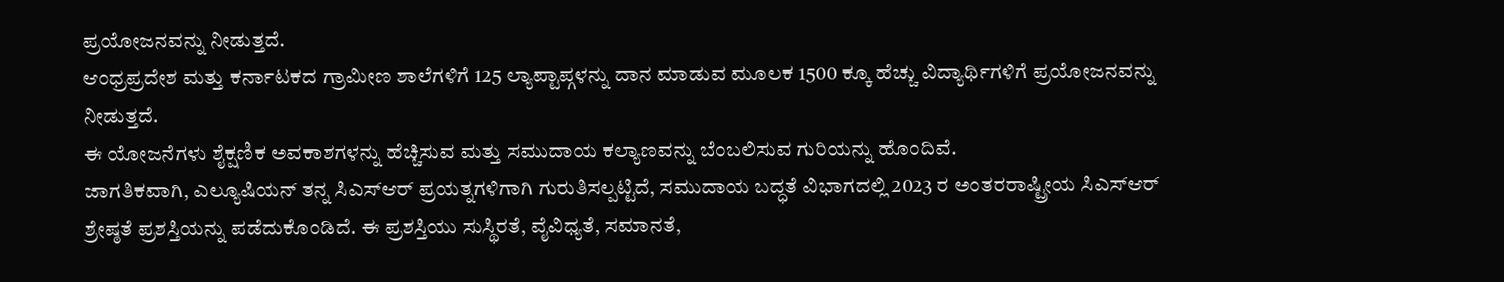ಪ್ರಯೋಜನವನ್ನು ನೀಡುತ್ತದೆ.
ಆಂಧ್ರಪ್ರದೇಶ ಮತ್ತು ಕರ್ನಾಟಕದ ಗ್ರಾಮೀಣ ಶಾಲೆಗಳಿಗೆ 125 ಲ್ಯಾಪ್ಟಾಪ್ಗಳನ್ನು ದಾನ ಮಾಡುವ ಮೂಲಕ 1500 ಕ್ಕೂ ಹೆಚ್ಚು ವಿದ್ಯಾರ್ಥಿಗಳಿಗೆ ಪ್ರಯೋಜನವನ್ನು ನೀಡುತ್ತದೆ.
ಈ ಯೋಜನೆಗಳು ಶೈಕ್ಷಣಿಕ ಅವಕಾಶಗಳನ್ನು ಹೆಚ್ಚಿಸುವ ಮತ್ತು ಸಮುದಾಯ ಕಲ್ಯಾಣವನ್ನು ಬೆಂಬಲಿಸುವ ಗುರಿಯನ್ನು ಹೊಂದಿವೆ.
ಜಾಗತಿಕವಾಗಿ, ಎಲ್ಯೂಷಿಯನ್ ತನ್ನ ಸಿಎಸ್ಆರ್ ಪ್ರಯತ್ನಗಳಿಗಾಗಿ ಗುರುತಿಸಲ್ಪಟ್ಟಿದೆ, ಸಮುದಾಯ ಬದ್ಧತೆ ವಿಭಾಗದಲ್ಲಿ 2023 ರ ಅಂತರರಾಷ್ಟ್ರೀಯ ಸಿಎಸ್ಆರ್ ಶ್ರೇಷ್ಠತೆ ಪ್ರಶಸ್ತಿಯನ್ನು ಪಡೆದುಕೊಂಡಿದೆ. ಈ ಪ್ರಶಸ್ತಿಯು ಸುಸ್ಥಿರತೆ, ವೈವಿಧ್ಯತೆ, ಸಮಾನತೆ,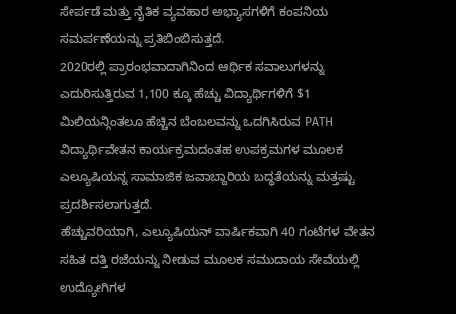ಸೇರ್ಪಡೆ ಮತ್ತು ನೈತಿಕ ವ್ಯವಹಾರ ಅಭ್ಯಾಸಗಳಿಗೆ ಕಂಪನಿಯ ಸಮರ್ಪಣೆಯನ್ನು ಪ್ರತಿಬಿಂಬಿಸುತ್ತದೆ.
2020ರಲ್ಲಿ ಪ್ರಾರಂಭವಾದಾಗಿನಿಂದ ಆರ್ಥಿಕ ಸವಾಲುಗಳನ್ನು ಎದುರಿಸುತ್ತಿರುವ 1,100 ಕ್ಕೂ ಹೆಚ್ಚು ವಿದ್ಯಾರ್ಥಿಗಳಿಗೆ $1 ಮಿಲಿಯನ್ಗಿಂತಲೂ ಹೆಚ್ಚಿನ ಬೆಂಬಲವನ್ನು ಒದಗಿಸಿರುವ PATH ವಿದ್ಯಾರ್ಥಿವೇತನ ಕಾರ್ಯಕ್ರಮದಂತಹ ಉಪಕ್ರಮಗಳ ಮೂಲಕ ಎಲ್ಯೂಷಿಯನ್ನ ಸಾಮಾಜಿಕ ಜವಾಬ್ದಾರಿಯ ಬದ್ಧತೆಯನ್ನು ಮತ್ತಷ್ಟು ಪ್ರದರ್ಶಿಸಲಾಗುತ್ತದೆ.
ಹೆಚ್ಚುವರಿಯಾಗಿ, ಎಲ್ಯೂಷಿಯನ್ ವಾರ್ಷಿಕವಾಗಿ 40 ಗಂಟೆಗಳ ವೇತನ ಸಹಿತ ದತ್ತಿ ರಜೆಯನ್ನು ನೀಡುವ ಮೂಲಕ ಸಮುದಾಯ ಸೇವೆಯಲ್ಲಿ ಉದ್ಯೋಗಿಗಳ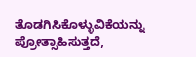ತೊಡಗಿಸಿಕೊಳ್ಳುವಿಕೆಯನ್ನು ಪ್ರೋತ್ಸಾಹಿಸುತ್ತದೆ,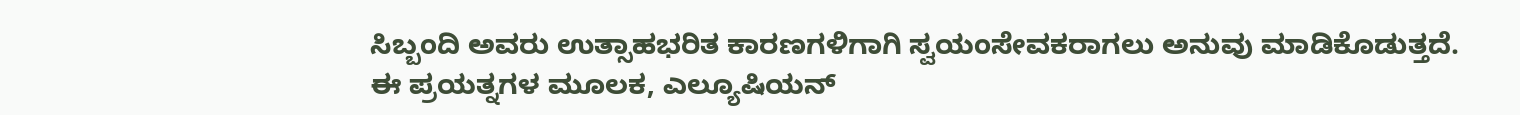ಸಿಬ್ಬಂದಿ ಅವರು ಉತ್ಸಾಹಭರಿತ ಕಾರಣಗಳಿಗಾಗಿ ಸ್ವಯಂಸೇವಕರಾಗಲು ಅನುವು ಮಾಡಿಕೊಡುತ್ತದೆ.
ಈ ಪ್ರಯತ್ನಗಳ ಮೂಲಕ, ಎಲ್ಯೂಷಿಯನ್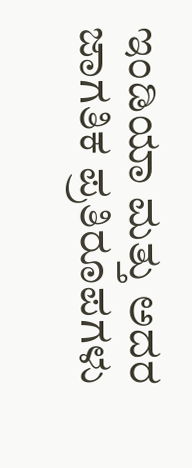ಇಂಡಿಯಾ ಮತ್ತು ಅದರ ಜಾಗತಿಕ ಪ್ರತಿರೂಪಗಳು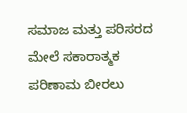ಸಮಾಜ ಮತ್ತು ಪರಿಸರದ ಮೇಲೆ ಸಕಾರಾತ್ಮಕ ಪರಿಣಾಮ ಬೀರಲು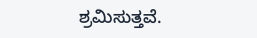ಶ್ರಮಿಸುತ್ತವೆ.